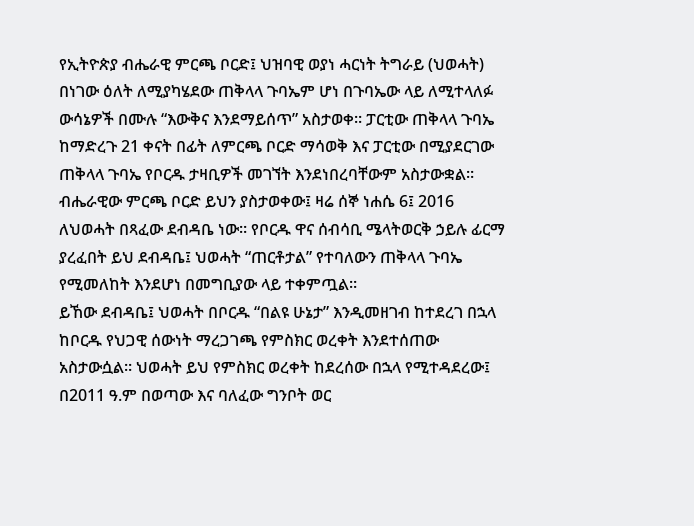የኢትዮጵያ ብሔራዊ ምርጫ ቦርድ፤ ህዝባዊ ወያነ ሓርነት ትግራይ (ህወሓት) በነገው ዕለት ለሚያካሄደው ጠቅላላ ጉባኤም ሆነ በጉባኤው ላይ ለሚተላለፉ ውሳኔዎች በሙሉ “እውቅና እንደማይሰጥ” አስታወቀ። ፓርቲው ጠቅላላ ጉባኤ ከማድረጉ 21 ቀናት በፊት ለምርጫ ቦርድ ማሳወቅ እና ፓርቲው በሚያደርገው ጠቅላላ ጉባኤ የቦርዱ ታዛቢዎች መገኘት እንደነበረባቸውም አስታውቋል።
ብሔራዊው ምርጫ ቦርድ ይህን ያስታወቀው፤ ዛሬ ሰኞ ነሐሴ 6፤ 2016 ለህወሓት በጻፈው ደብዳቤ ነው። የቦርዱ ዋና ሰብሳቢ ሜላትወርቅ ኃይሉ ፊርማ ያረፈበት ይህ ደብዳቤ፤ ህወሓት “ጠርቶታል” የተባለውን ጠቅላላ ጉባኤ የሚመለከት እንደሆነ በመግቢያው ላይ ተቀምጧል።
ይኸው ደብዳቤ፤ ህወሓት በቦርዱ “በልዩ ሁኔታ” እንዲመዘገብ ከተደረገ በኋላ ከቦርዱ የህጋዊ ሰውነት ማረጋገጫ የምስክር ወረቀት እንደተሰጠው አስታውሷል። ህወሓት ይህ የምስክር ወረቀት ከደረሰው በኋላ የሚተዳደረው፤ በ2011 ዓ.ም በወጣው እና ባለፈው ግንቦት ወር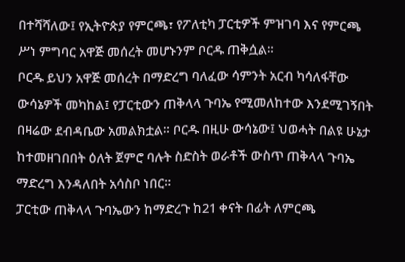በተሻሻለው፤ የኢትዮጵያ የምርጫ፣ የፖለቲካ ፓርቲዎች ምዝገባ እና የምርጫ ሥነ ምግባር አዋጅ መሰረት መሆኑንም ቦርዱ ጠቅሷል።
ቦርዱ ይህን አዋጅ መሰረት በማድረግ ባለፈው ሳምንት አርብ ካሳለፋቸው ውሳኔዎች መካከል፤ የፓርቲውን ጠቅላላ ጉባኤ የሚመለከተው እንደሚገኝበት በዛሬው ደብዳቤው አመልክቷል። ቦርዱ በዚሁ ውሳኔው፤ ህወሓት በልዩ ሁኔታ ከተመዘገበበት ዕለት ጀምሮ ባሉት ስድስት ወራቶች ውስጥ ጠቅላላ ጉባኤ ማድረግ እንዳለበት አሳስቦ ነበር።
ፓርቲው ጠቅላላ ጉባኤውን ከማድረጉ ከ21 ቀናት በፊት ለምርጫ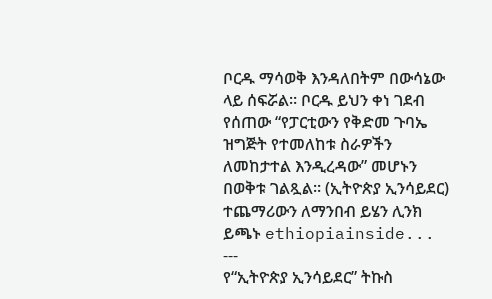ቦርዱ ማሳወቅ እንዳለበትም በውሳኔው ላይ ሰፍሯል። ቦርዱ ይህን ቀነ ገደብ የሰጠው “የፓርቲውን የቅድመ ጉባኤ ዝግጅት የተመለከቱ ስራዎችን ለመከታተል እንዲረዳው” መሆኑን በወቅቱ ገልጿል። (ኢትዮጵያ ኢንሳይደር)
ተጨማሪውን ለማንበብ ይሄን ሊንክ ይጫኑ ethiopiainside...
---
የ“ኢትዮጵያ ኢንሳይደር” ትኩስ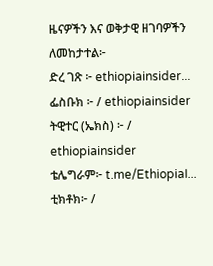ዜናዎችን እና ወቅታዊ ዘገባዎችን ለመከታተል፦
ድረ ገጽ ፦ ethiopiainsider...
ፌስቡክ ፦ / ethiopiainsider
ትዊተር (ኤክስ) ፦ / ethiopiainsider
ቴሌግራም፦ t.me/EthiopiaI...
ቲክቶክ፦ /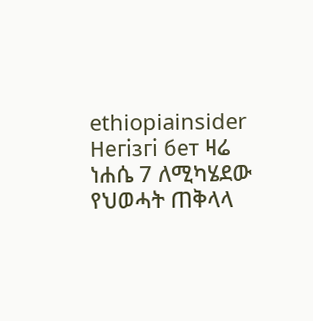ethiopiainsider
Негізгі бет ዛሬ ነሐሴ 7 ለሚካሄደው የህወሓት ጠቅላላ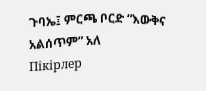ጉባኤ፤ ምርጫ ቦርድ “እውቅና አልሰጥም” አለ
Пікірлер